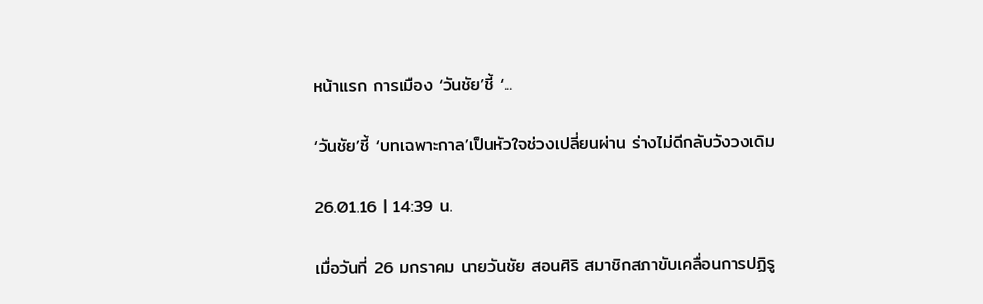หน้าแรก การเมือง ‘วันชัย’ชี้ ‘...

‘วันชัย’ชี้ ‘บทเฉพาะกาล’เป็นหัวใจช่วงเปลี่ยนผ่าน ร่างไม่ดีกลับวังวงเดิม

26.01.16 | 14:39 น.

เมื่อวันที่ 26 มกราคม นายวันชัย สอนศิริ สมาชิกสภาขับเคลื่อนการปฏิรู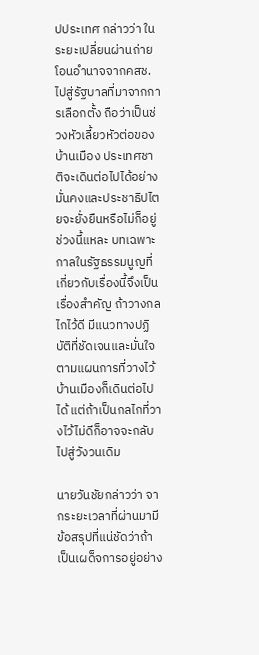ปประเทศ กล่าวว่า ในระยะเปลี่ยนผ่านถ่ายโอนอำนาจจากคสช.ไปสู่รัฐบาลที่มาจากการเลือกตั้ง ถือว่าเป็นช่วงหัวเลี้ยวหัวต่อของบ้านเมือง ประเทศชาติจะเดินต่อไปได้อย่างมั่นคงและประชาธิปไตยจะยั่งยืนหรือไม่ก็อยู่ช่วงนี้แหละ บทเฉพาะกาลในรัฐธรรมนูญที่เกี่ยวกับเรื่องนี้จึงเป็นเรื่องสำคัญ ถ้าวางกลไกไว้ดี มีแนวทางปฏิบัติที่ชัดเจนและมั่นใจตามแผนการที่วางไว้ บ้านเมืองก็เดินต่อไปได้ แต่ถ้าเป็นกลไกที่วางไว้ไม่ดีก็อาจจะกลับไปสู่วังวนเดิม

นายวันชัยกล่าวว่า จากระยะเวลาที่ผ่านมามีข้อสรุปที่แน่ชัดว่าถ้าเป็นเผด็จการอยู่อย่าง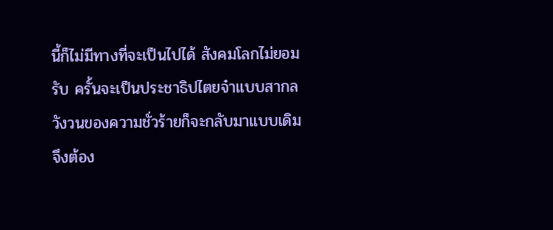นี้ก็ไม่มีทางที่จะเป็นไปได้ สังคมโลกไม่ยอมรับ ครั้นจะเป็นประชาธิปไตยจ๋าแบบสากล วังวนของความชั่วร้ายก็จะกลับมาแบบเดิม จึงต้อง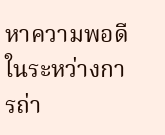หาความพอดีในระหว่างการถ่า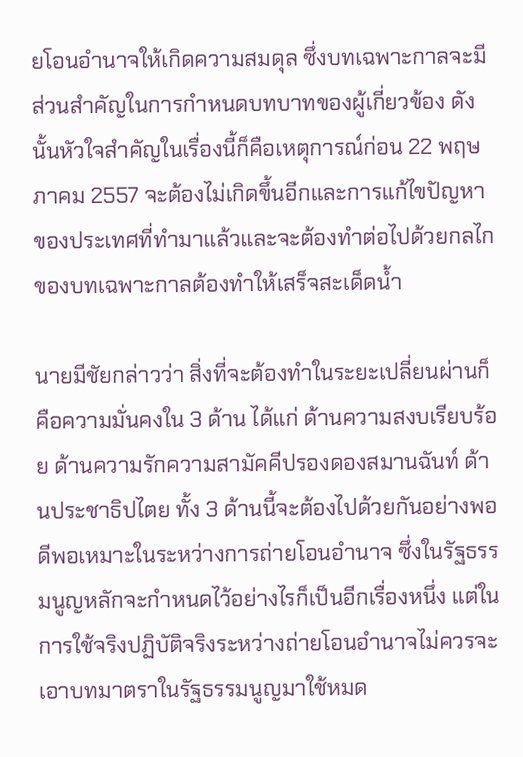ยโอนอำนาจให้เกิดความสมดุล ซึ่งบทเฉพาะกาลจะมีส่วนสำคัญในการกำหนดบทบาทของผู้เกี่ยวข้อง ดังนั้นหัวใจสำคัญในเรื่องนี้ก็คือเหตุการณ์ก่อน 22 พฤษภาคม 2557 จะต้องไม่เกิดขึ้นอีกและการแก้ไขปัญหาของประเทศที่ทำมาแล้วและจะต้องทำต่อไปด้วยกลไกของบทเฉพาะกาลต้องทำให้เสร็จสะเด็ดน้ำ

นายมีชัยกล่าวว่า สิ่งที่จะต้องทำในระยะเปลี่ยนผ่านก็คือความมั่นคงใน 3 ด้าน ได้แก่ ด้านความสงบเรียบร้อย ด้านความรักความสามัคคีปรองดองสมานฉันท์ ด้านประชาธิปไตย ทั้ง 3 ด้านนี้จะต้องไปด้วยกันอย่างพอดีพอเหมาะในระหว่างการถ่ายโอนอำนาจ ซึ่งในรัฐธรรมนูญหลักจะกำหนดไว้อย่างไรก็เป็นอีกเรื่องหนึ่ง แต่ในการใช้จริงปฏิบัติจริงระหว่างถ่ายโอนอำนาจไม่ควรจะเอาบทมาตราในรัฐธรรมนูญมาใช้หมด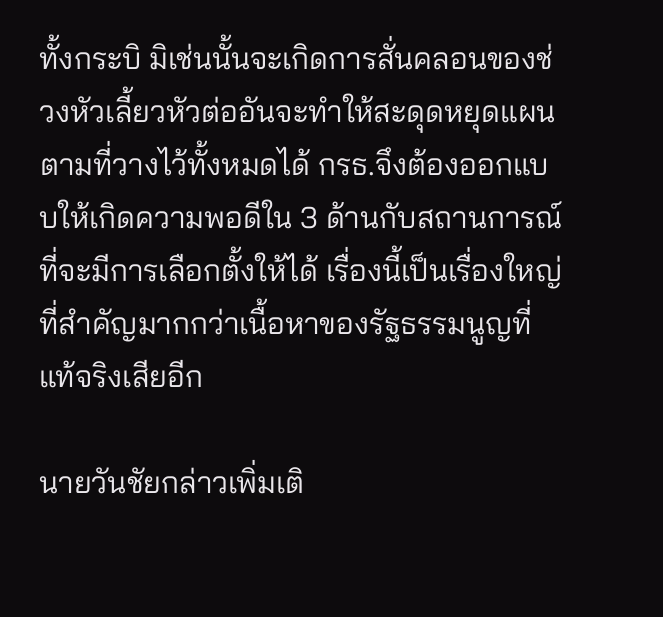ทั้งกระบิ มิเช่นนั้นจะเกิดการสั่นคลอนของช่วงหัวเลี้ยวหัวต่ออันจะทำให้สะดุดหยุดแผนตามที่วางไว้ทั้งหมดได้ กรธ.จึงต้องออกแบบให้เกิดความพอดีใน 3 ด้านกับสถานการณ์ที่จะมีการเลือกตั้งให้ได้ เรื่องนี้เป็นเรื่องใหญ่ที่สำคัญมากกว่าเนื้อหาของรัฐธรรมนูญที่แท้จริงเสียอีก

นายวันชัยกล่าวเพิ่มเติ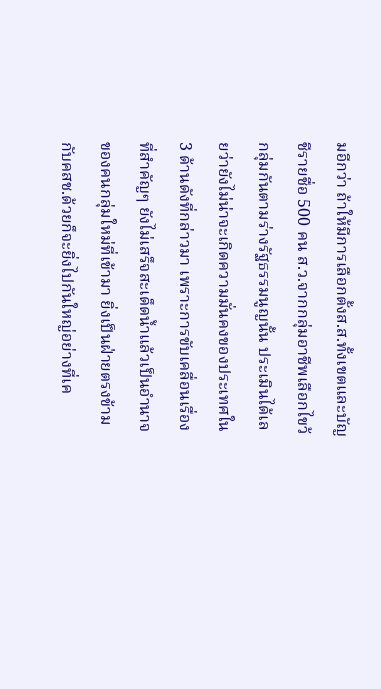มอีกว่า ถ้าให้มีการเลือกตั้งส.ส.ทั้งเขตและบัญชีรายชื่อ 500 คน ส.ว.จากกลุ่มอาชีพเลือกไขว้กลุ่มกันตามร่างรัฐธรรมนูญนั้น ประเมินได้เลยว่ายังไม่น่าจะเกิดความมั่นคงของประเทศใน 3 ด้านดังที่กล่าวมา เพราะการขับเคลื่อนเรื่องที่สำคัญๆ ยังไม่เสร็จสะเด็ดน้ำแล้วเป็นอำนาจของคนกลุ่มใหม่ที่เข้ามา ยิ่งเป็นฝ่ายตรงข้ามกับคสช.ด้วยก็จะยิ่งไปกันใหญ่อย่างที่เค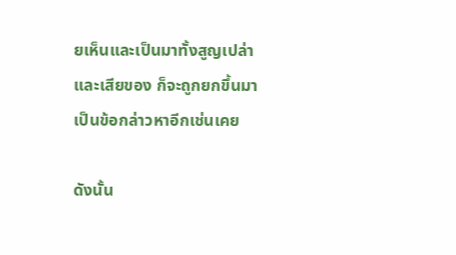ยเห็นและเป็นมาทั้งสูญเปล่าและเสียของ ก็จะถูกยกขึ้นมาเป็นข้อกล่าวหาอีกเช่นเคย

ดังนั้น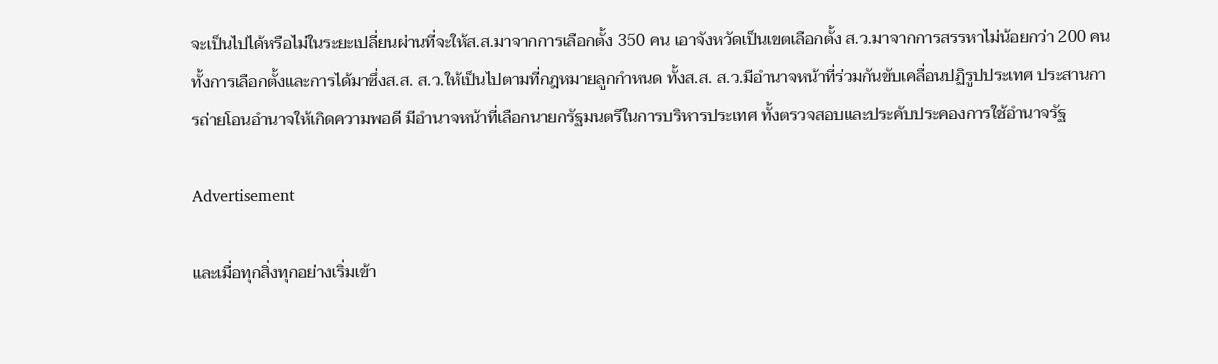จะเป็นไปได้หรือไม่ในระยะเปลี่ยนผ่านที่จะให้ส.ส.มาจากการเลือกตั้ง 350 คน เอาจังหวัดเป็นเขตเลือกตั้ง ส.ว.มาจากการสรรหาไม่น้อยกว่า 200 คน ทั้งการเลือกตั้งและการได้มาซึ่งส.ส. ส.ว.ให้เป็นไปตามที่กฎหมายลูกกำหนด ทั้งส.ส. ส.ว.มีอำนาจหน้าที่ร่วมกันขับเคลื่อนปฏิรูปประเทศ ประสานการถ่ายโอนอำนาจให้เกิดความพอดี มีอำนาจหน้าที่เลือกนายกรัฐมนตรีในการบริหารประเทศ ทั้งตรวจสอบและประคับประคองการใช้อำนาจรัฐ

Advertisement

และเมื่อทุกสิ่งทุกอย่างเริ่มเข้า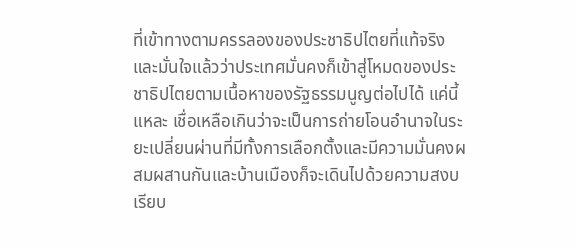ที่เข้าทางตามครรลองของประชาธิปไตยที่แท้จริงและมั่นใจแล้วว่าประเทศมั่นคงก็เข้าสู่โหมดของประชาธิปไตยตามเนื้อหาของรัฐธรรมนูญต่อไปได้ แค่นี้แหละ เชื่อเหลือเกินว่าจะเป็นการถ่ายโอนอำนาจในระยะเปลี่ยนผ่านที่มีทั้งการเลือกตั้งและมีความมั่นคงผสมผสานกันและบ้านเมืองก็จะเดินไปด้วยความสงบเรียบ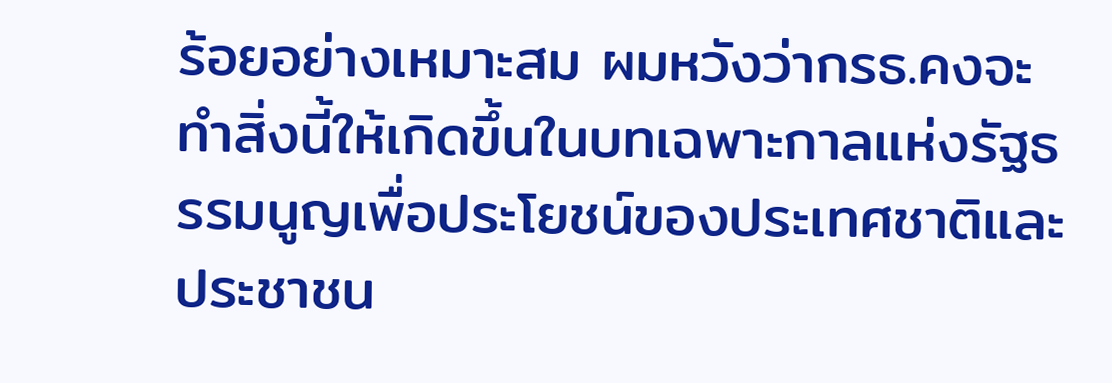ร้อยอย่างเหมาะสม ผมหวังว่ากรธ.คงจะทำสิ่งนี้ให้เกิดขึ้นในบทเฉพาะกาลแห่งรัฐธรรมนูญเพื่อประโยชน์ของประเทศชาติและประชาชน